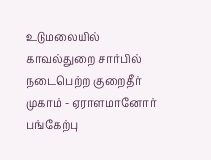உடுமலையில் காவல்துறை சார்பில் நடைபெற்ற குறைதீர் முகாம் - ஏராளமானோர் பங்கேற்பு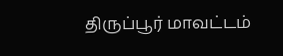திருப்பூர் மாவட்டம்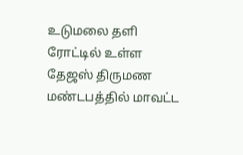உடுமலை தளி ரோட்டில் உள்ள தேஜஸ் திருமண மண்டபத்தில் மாவட்ட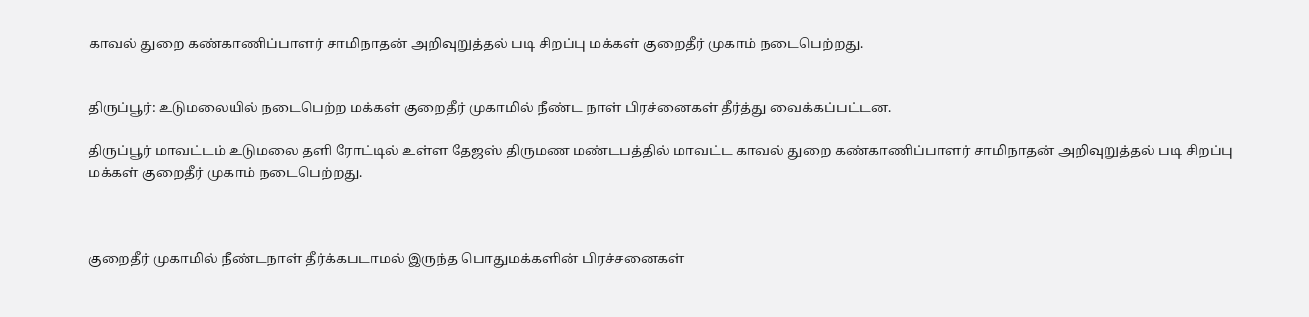காவல் துறை கண்காணிப்பாளர் சாமிநாதன் அறிவுறுத்தல் படி சிறப்பு மக்கள் குறைதீர் முகாம் நடைபெற்றது.


திருப்பூர்: உடுமலையில் நடைபெற்ற மக்கள் குறைதீர் முகாமில் நீண்ட நாள் பிரச்னைகள் தீர்த்து வைக்கப்பட்டன.

திருப்பூர் மாவட்டம் உடுமலை தளி ரோட்டில் உள்ள தேஜஸ் திருமண மண்டபத்தில் மாவட்ட காவல் துறை கண்காணிப்பாளர் சாமிநாதன் அறிவுறுத்தல் படி சிறப்பு மக்கள் குறைதீர் முகாம் நடைபெற்றது.



குறைதீர் முகாமில் நீண்டநாள் தீர்க்கபடாமல் இருந்த பொதுமக்களின் பிரச்சனைகள்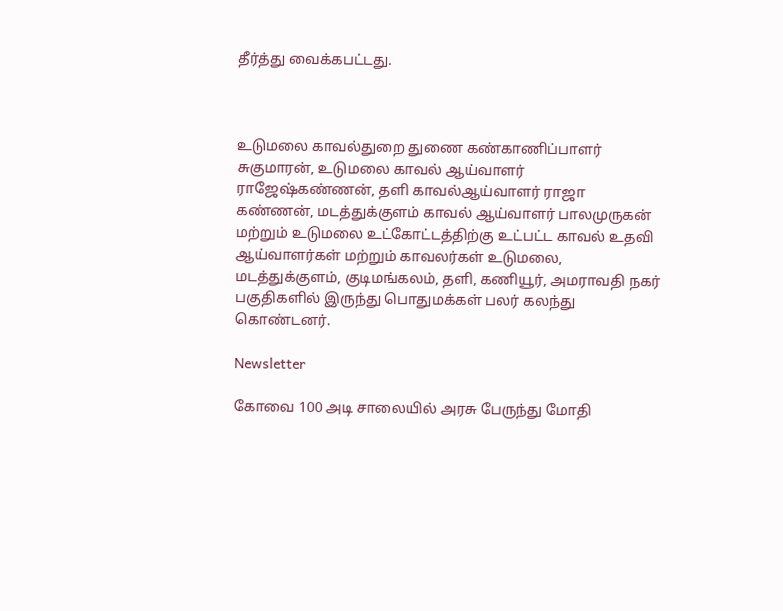தீர்த்து வைக்கபட்டது.



உடுமலை காவல்துறை துணை கண்காணிப்பாளர் சுகுமாரன், உடுமலை காவல் ஆய்வாளர் ராஜேஷ்கண்ணன், தளி காவல்ஆய்வாளர் ராஜா கண்ணன், மடத்துக்குளம் காவல் ஆய்வாளர் பாலமுருகன் மற்றும் உடுமலை உட்கோட்டத்திற்கு உட்பட்ட காவல் உதவி ஆய்வாளர்கள் மற்றும் காவலர்கள் உடுமலை, மடத்துக்குளம், குடிமங்கலம், தளி, கணியூர், அமராவதி நகர் பகுதிகளில் இருந்து பொதுமக்கள் பலர் கலந்து கொண்டனர்.

Newsletter

கோவை 100 அடி சாலையில் அரசு பேருந்து மோதி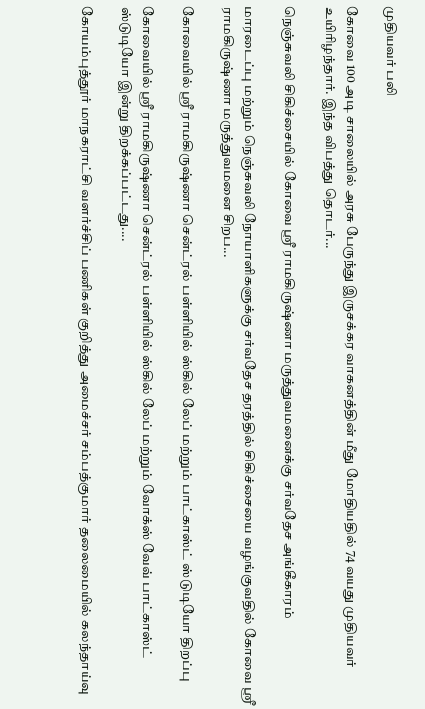முதியவர் பலி

கோவை 100 அடி சாலையில் அரசு பேருந்து இருசக்கர வாகனத்தின் மீது மோதியதில் 74 வயது முதியவர் உயிரிழந்தார். இந்த விபத்து தொடர்...

நெஞ்சுவலி சிகிச்சையில் கோவை ஸ்ரீ ராமகிருஷ்ணா மருத்துவமனைக்கு சர்வதேச அங்கீகாரம்

மாரடைப்பு மற்றும் நெஞ்சுவலி நோயாளிகளுக்கு சர்வதேச தரத்தில் சிகிச்சையை வழங்குவதில் கோவை ஸ்ரீ ராமகிருஷ்ணா மருத்துவமனை சிறப...

கோவையில் ஸ்ரீ ராமகிருஷ்ணா சென்ட்ரல் பள்ளியில் ஸ்கில் லேப் மற்றும் பாட்காஸ்ட் ஸ்டுடியோ திறப்பு

கோவையில் ஸ்ரீ ராமகிருஷ்ணா சென்ட்ரல் பள்ளியில் ஸ்கில் லேப் மற்றும் வோக்ஸ் வேவ் பாட்காஸ்ட் ஸ்டுடியோ இன்று திறக்கப்பட்டது....

கோயம்புத்தூர் மாநகராட்சி வளர்ச்சிப் பணிகள் குறித்து அமைச்சர் சம்பத்குமார் தலைமையில் கலந்தாய்வு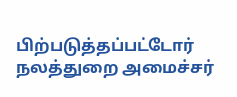பிற்படுத்தப்பட்டோர் நலத்துறை அமைச்சர்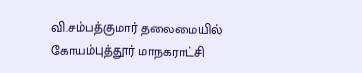வி.சம்பத்குமார் தலைமையில் கோயம்புத்தூர் மாநகராட்சி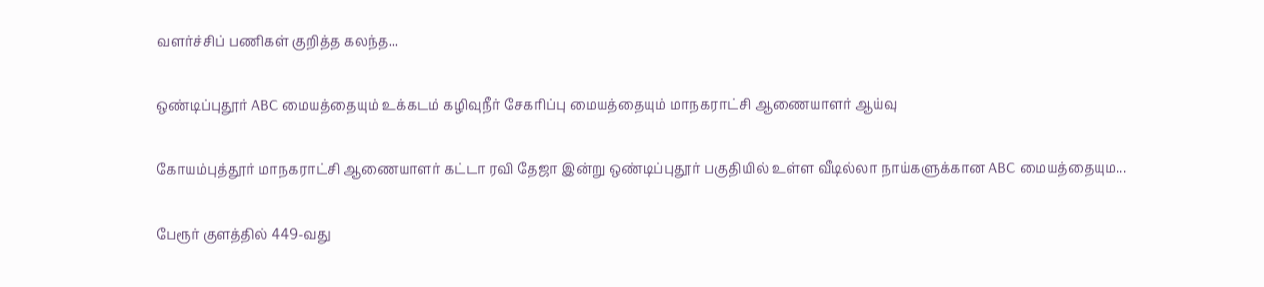வளர்ச்சிப் பணிகள் குறித்த கலந்த...

ஒண்டிப்புதூர் ABC மையத்தையும் உக்கடம் கழிவுநீர் சேகரிப்பு மையத்தையும் மாநகராட்சி ஆணையாளர் ஆய்வு

கோயம்புத்தூர் மாநகராட்சி ஆணையாளர் கட்டா ரவி தேஜா இன்று ஒண்டிப்புதூர் பகுதியில் உள்ள வீடில்லா நாய்களுக்கான ABC மையத்தையும...

பேரூர் குளத்தில் 449-வது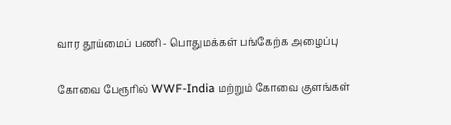வார தூய்மைப் பணி - பொதுமக்கள் பங்கேற்க அழைப்பு

கோவை பேரூரில் WWF-India மற்றும் கோவை குளங்கள்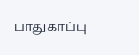பாதுகாப்பு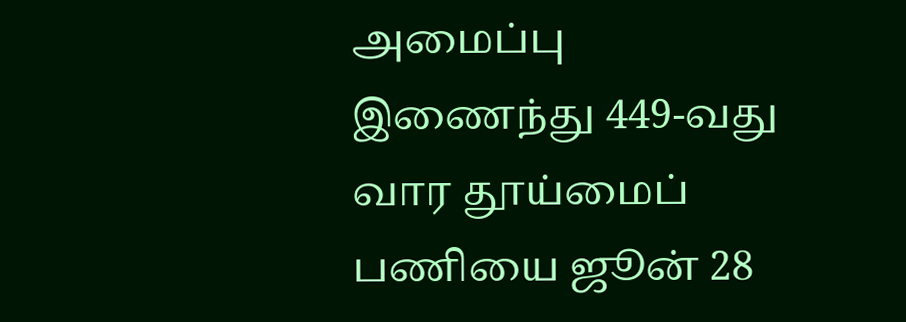அமைப்பு இணைந்து 449-வது வார தூய்மைப் பணியை ஜூன் 28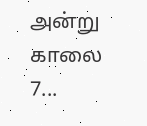அன்று காலை 7...